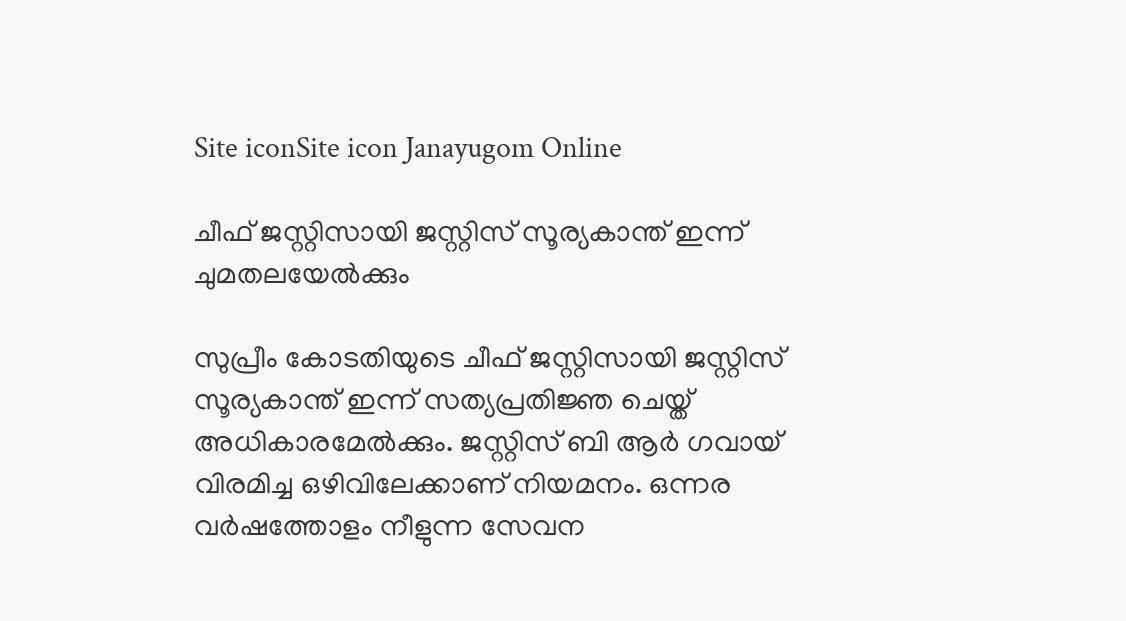Site iconSite icon Janayugom Online

ചീഫ് ജസ്റ്റിസായി ജസ്റ്റിസ് സൂര്യകാന്ത് ഇന്ന് ചുമതലയേല്‍ക്കും

സുപ്രീം കോടതിയുടെ ചീഫ് ജസ്റ്റിസായി ജസ്റ്റിസ് സൂര്യകാന്ത് ഇന്ന് സത്യപ്രതിജ്ഞ ചെയ്ത് അധികാരമേല്‍ക്കും. ജസ്റ്റിസ് ബി ആര്‍ ഗവായ് വിരമിച്ച ഒഴിവിലേക്കാണ് നിയമനം. ഒന്നര വര്‍ഷത്തോളം നീളുന്ന സേവന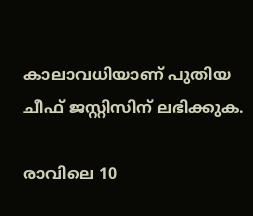കാലാവധിയാണ് പുതിയ ചീഫ് ജസ്റ്റിസിന് ലഭിക്കുക.

രാവിലെ 10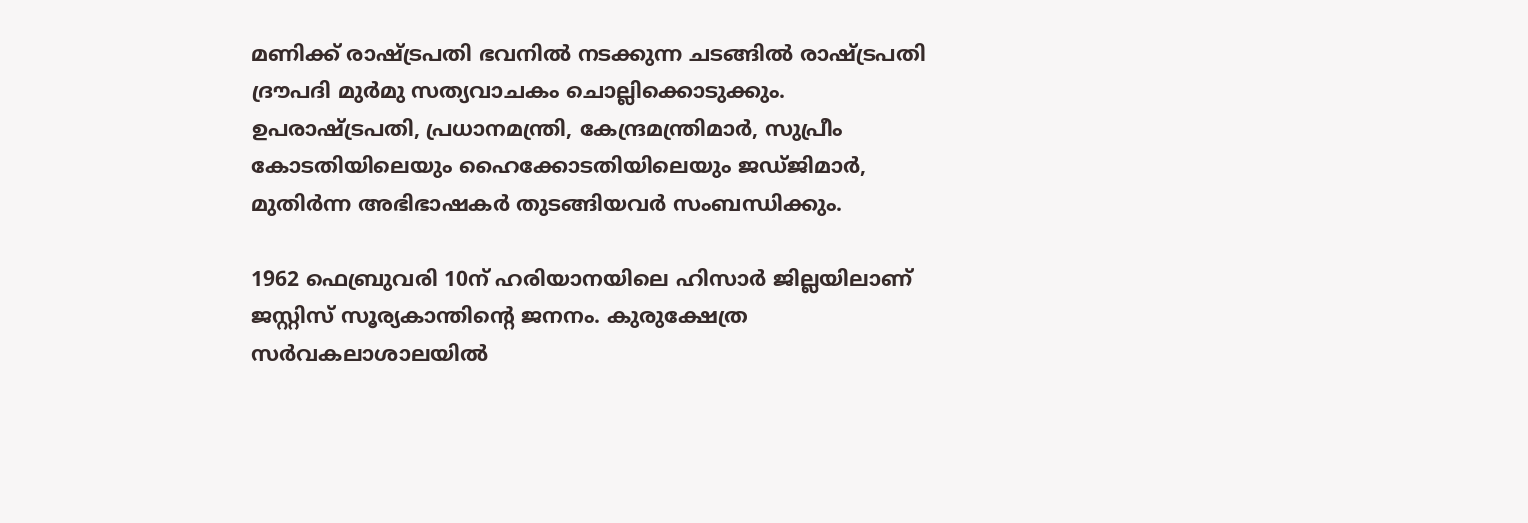മണിക്ക് രാഷ്ട്രപതി ഭവനില്‍ നടക്കുന്ന ചടങ്ങില്‍ രാഷ്ട്രപതി ദ്രൗപദി മുര്‍മു സത്യവാചകം ചൊല്ലിക്കൊടുക്കും. ഉപരാഷ്ട്രപതി, പ്രധാനമന്ത്രി, കേന്ദ്രമന്ത്രിമാര്‍, സുപ്രീം കോടതിയിലെയും ഹൈക്കോടതിയിലെയും ജഡ്ജിമാര്‍, മുതിര്‍ന്ന അഭിഭാഷകര്‍ തുടങ്ങിയവര്‍ സംബന്ധിക്കും.

1962 ഫെബ്രുവരി 10ന് ഹരിയാനയിലെ ഹിസാര്‍ ജില്ലയിലാണ് ജസ്റ്റിസ് സൂര്യകാന്തിന്റെ ജനനം. കുരുക്ഷേത്ര സര്‍വകലാശാലയില്‍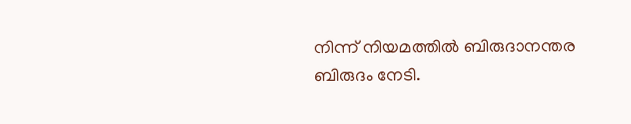നിന്ന് നിയമത്തില്‍ ബിരുദാനന്തര ബിരുദം നേടി.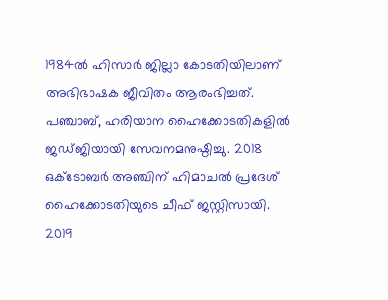1984ല്‍ ഹിസാര്‍ ജില്ലാ കോടതിയിലാണ് അഭിഭാഷക ജീവിതം ആരംഭിച്ചത്. പഞ്ചാബ്, ഹരിയാന ഹൈക്കോടതികളില്‍ ജഡ്ജിയായി സേവനമനുഷ്ഠിച്ചു. 2018 ഒക്ടോബര്‍ അഞ്ചിന് ഹിമാചല്‍ പ്രദേശ് ഹൈക്കോടതിയുടെ ചീഫ് ജസ്റ്റിസായി. 2019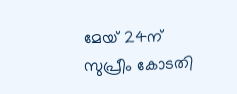മേയ് 24ന് സുപ്രീം കോടതി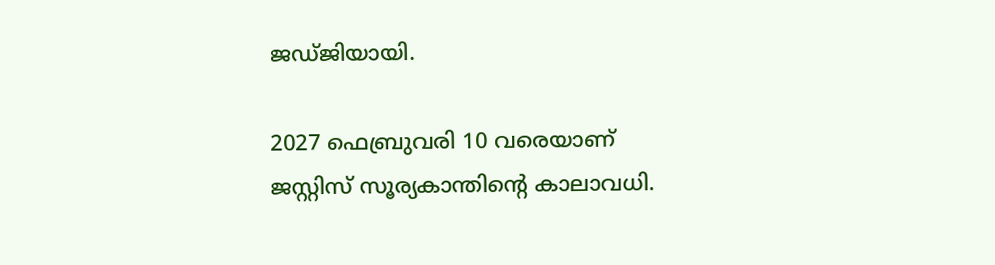ജഡ്ജിയായി.

2027 ഫെബ്രുവരി 10 വരെയാണ് ജസ്റ്റിസ് സൂര്യകാന്തിന്റെ കാലാവധി.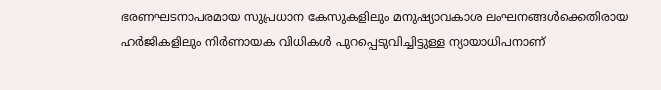ഭരണഘടനാപരമായ സുപ്രധാന കേസുകളിലും മനുഷ്യാവകാശ ലംഘനങ്ങള്‍ക്കെതിരായ ഹര്‍ജികളിലും നിര്‍ണായക വിധികള്‍ പുറപ്പെടുവിച്ചിട്ടുള്ള ന്യായാധിപനാണ്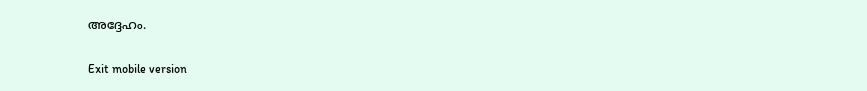അദ്ദേഹം.

Exit mobile version